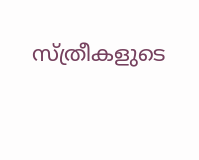സ്ത്രീകളുടെ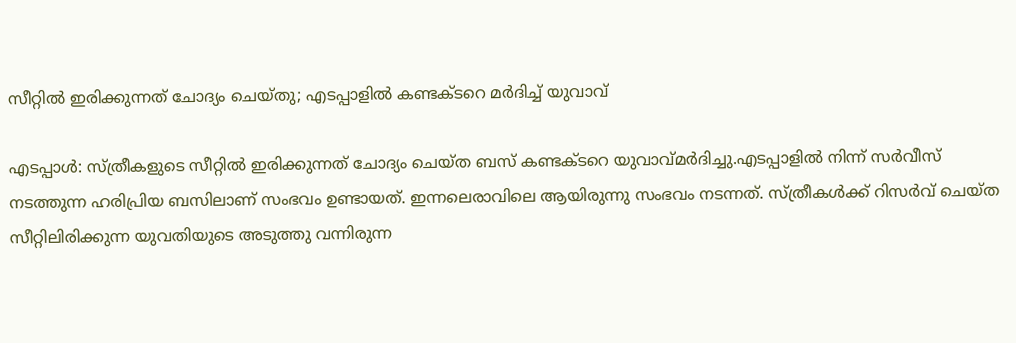സീറ്റില്‍ ഇരിക്കുന്നത് ചോദ്യം ചെയ്തു; എടപ്പാളിൽ കണ്ടക്ടറെ മർദിച്ച് യുവാവ്

എടപ്പാൾ: സ്ത്രീകളുടെ സീറ്റില്‍ ഇരിക്കുന്നത് ചോദ്യം ചെയ്ത ബസ് കണ്ടക്ടറെ യുവാവ്മർദിച്ചു.എടപ്പാളിൽ നിന്ന് സർവീസ് നടത്തുന്ന ഹരിപ്രിയ ബസിലാണ് സംഭവം ഉണ്ടായത്. ഇന്നലെരാവിലെ ആയിരുന്നു സംഭവം നടന്നത്. സ്ത്രീകൾക്ക് റിസർവ് ചെയ്ത സീറ്റിലിരിക്കുന്ന യുവതിയുടെ അടുത്തു വന്നിരുന്ന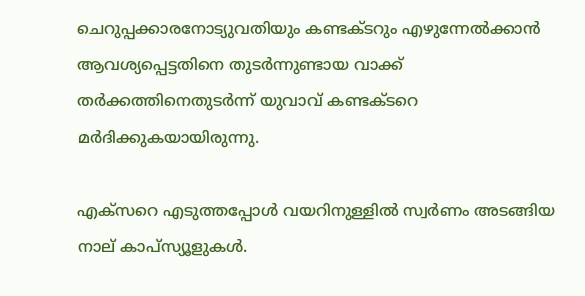ചെറുപ്പക്കാരനോട്യുവതിയും കണ്ടക്ടറും എഴുന്നേൽക്കാൻ ആവശ്യപ്പെട്ടതിനെ തുടർന്നുണ്ടായ വാക്ക് തർക്കത്തിനെതുടർന്ന് യുവാവ് കണ്ടക്ടറെ മർദിക്കുകയായിരുന്നു.

എക്‌സറെ എടുത്തപ്പോള്‍ വയറിനുള്ളില്‍ സ്വര്‍ണം അടങ്ങിയ നാല് കാപ്‌സ്യൂളുകള്‍.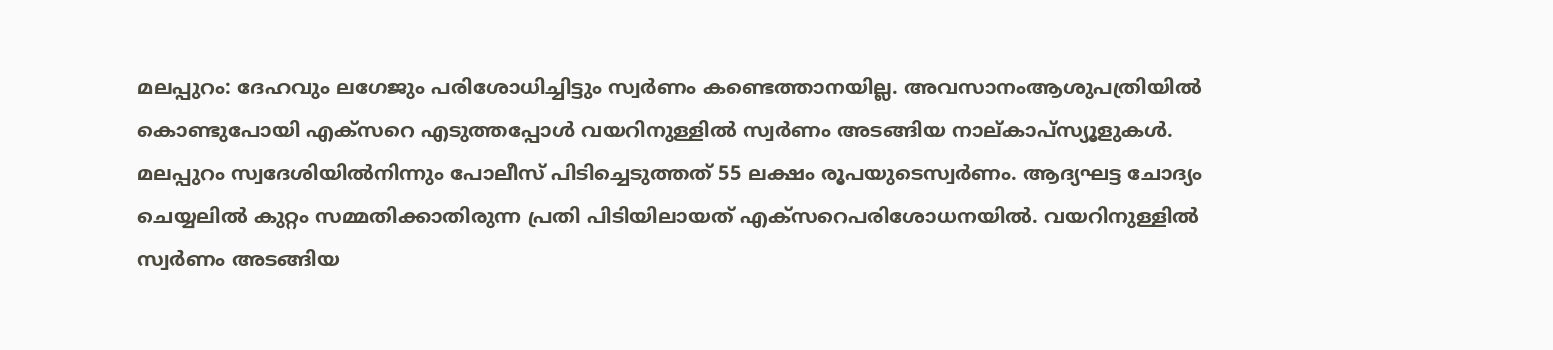മലപ്പുറം: ദേഹവും ലഗേജും പരിശോധിച്ചിട്ടും സ്വര്‍ണം കണ്ടെത്താനയില്ല. അവസാനംആശുപത്രിയില്‍ കൊണ്ടുപോയി എക്‌സറെ എടുത്തപ്പോള്‍ വയറിനുള്ളില്‍ സ്വര്‍ണം അടങ്ങിയ നാല്കാപ്‌സ്യൂളുകള്‍. മലപ്പുറം സ്വദേശിയില്‍നിന്നും പോലീസ് പിടിച്ചെടുത്തത് 55 ലക്ഷം രൂപയുടെസ്വര്‍ണം. ആദ്യഘട്ട ചോദ്യം ചെയ്യലില്‍ കുറ്റം സമ്മതിക്കാതിരുന്ന പ്രതി പിടിയിലായത് എക്‌സറെപരിശോധനയില്‍. വയറിനുള്ളില്‍ സ്വര്‍ണം അടങ്ങിയ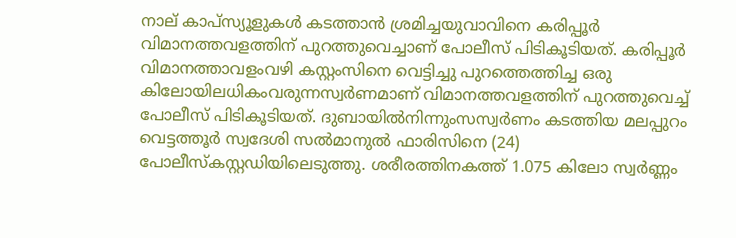നാല് കാപ്‌സ്യൂളുകള്‍ കടത്താന്‍ ശ്രമിച്ചയുവാവിനെ കരിപ്പൂര്‍ വിമാനത്തവളത്തിന് പുറത്തുവെച്ചാണ് പോലീസ് പിടികൂടിയത്. കരിപ്പൂര്‍ വിമാനത്താവളംവഴി കസ്റ്റംസിനെ വെട്ടിച്ചു പുറത്തെത്തിച്ച ഒരു കിലോയിലധികംവരുന്നസ്വര്‍ണമാണ് വിമാനത്തവളത്തിന് പുറത്തുവെച്ച് പോലീസ് പിടികൂടിയത്. ദുബായില്‍നിന്നുംസസ്വര്‍ണം കടത്തിയ മലപ്പുറം വെട്ടത്തൂര്‍ സ്വദേശി സല്‍മാനുല്‍ ഫാരിസിനെ (24) പോലീസ്കസ്റ്റഡിയിലെടുത്തു. ശരീരത്തിനകത്ത് 1.075 കിലോ സ്വര്‍ണ്ണം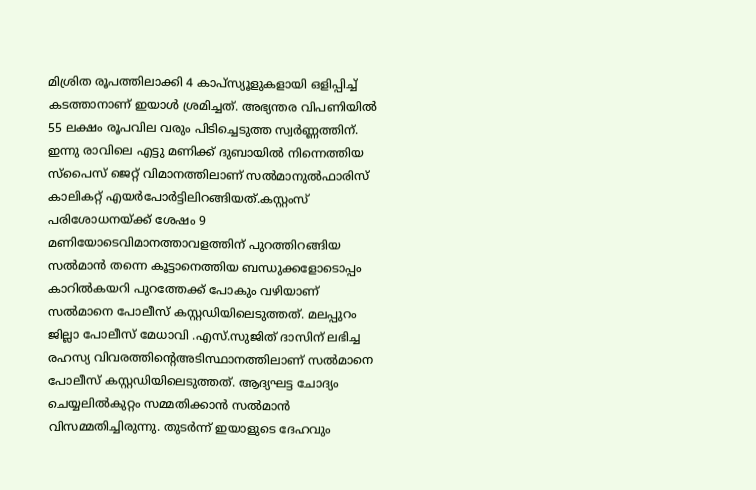മിശ്രിത രൂപത്തിലാക്കി 4 കാപ്‌സ്യൂളുകളായി ഒളിപ്പിച്ച് കടത്താനാണ് ഇയാള്‍ ശ്രമിച്ചത്. അഭ്യന്തര വിപണിയില്‍ 55 ലക്ഷം രൂപവില വരും പിടിച്ചെടുത്ത സ്വര്‍ണ്ണത്തിന്. ഇന്നു രാവിലെ എട്ടു മണിക്ക് ദുബായില്‍ നിന്നെത്തിയ സ്‌പൈസ് ജെറ്റ് വിമാനത്തിലാണ് സല്‍മാനുല്‍ഫാരിസ് കാലികറ്റ് എയര്‍പോര്‍ട്ടിലിറങ്ങിയത്.കസ്റ്റംസ് പരിശോധനയ്ക്ക് ശേഷം 9 മണിയോടെവിമാനത്താവളത്തിന് പുറത്തിറങ്ങിയ സല്‍മാന്‍ തന്നെ കൂട്ടാനെത്തിയ ബന്ധുക്കളോടൊപ്പം കാറില്‍കയറി പുറത്തേക്ക് പോകും വഴിയാണ് സല്‍മാനെ പോലീസ് കസ്റ്റഡിയിലെടുത്തത്. മലപ്പുറം ജില്ലാ പോലീസ് മേധാവി .എസ്.സുജിത് ദാസിന് ലഭിച്ച രഹസ്യ വിവരത്തിന്റെഅടിസ്ഥാനത്തിലാണ് സല്‍മാനെ പോലീസ് കസ്റ്റഡിയിലെടുത്തത്. ആദ്യഘട്ട ചോദ്യം ചെയ്യലില്‍കുറ്റം സമ്മതിക്കാന്‍ സല്‍മാന്‍ വിസമ്മതിച്ചിരുന്നു. തുടര്‍ന്ന് ഇയാളുടെ ദേഹവും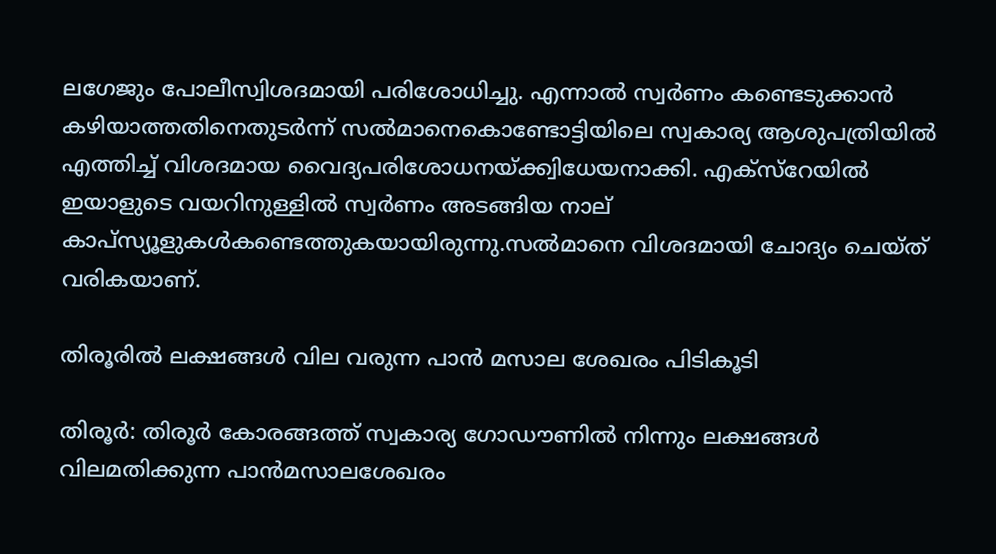ലഗേജും പോലീസ്വിശദമായി പരിശോധിച്ചു. എന്നാല്‍ സ്വര്‍ണം കണ്ടെടുക്കാന്‍ കഴിയാത്തതിനെതുടര്‍ന്ന് സല്‍മാനെകൊണ്ടോട്ടിയിലെ സ്വകാര്യ ആശുപത്രിയില്‍ എത്തിച്ച് വിശദമായ വൈദ്യപരിശോധനയ്ക്ക്വിധേയനാക്കി. എക്സ്റേയില്‍ ഇയാളുടെ വയറിനുള്ളില്‍ സ്വര്‍ണം അടങ്ങിയ നാല് കാപ്‌സ്യൂളുകള്‍കണ്ടെത്തുകയായിരുന്നു.സല്‍മാനെ വിശദമായി ചോദ്യം ചെയ്ത് വരികയാണ്.

തിരൂരിൽ ലക്ഷങ്ങൾ വില വരുന്ന പാൻ മസാല ശേഖരം പിടികൂടി

തിരൂർ: തിരൂർ കോരങ്ങത്ത് സ്വകാര്യ ഗോഡൗണിൽ നിന്നും ലക്ഷങ്ങൾ വിലമതിക്കുന്ന പാൻമസാലശേഖരം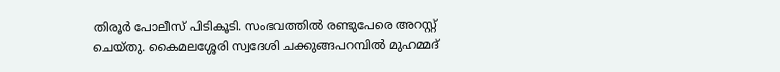തിരൂർ പോലീസ് പിടികൂടി. സംഭവത്തിൽ രണ്ടുപേരെ അറസ്റ്റ് ചെയ്തു. കൈമലശ്ശേരി സ്വദേശി ചക്കുങ്ങപറമ്പിൽ മുഹമ്മദ്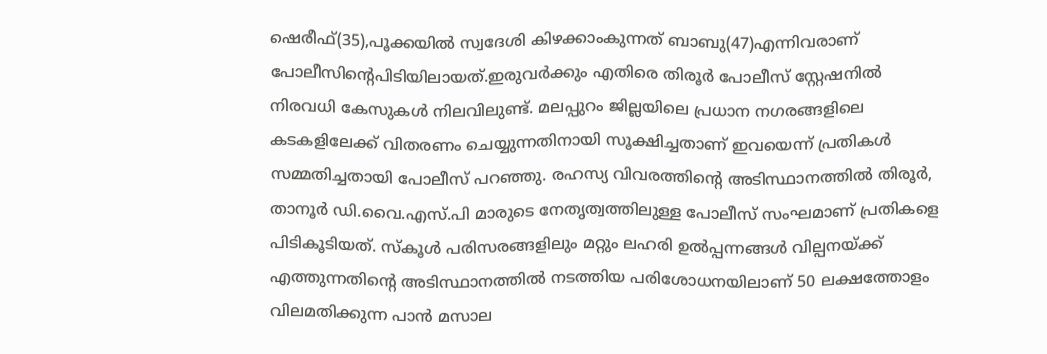ഷെരീഫ്(35),പൂക്കയിൽ സ്വദേശി കിഴക്കാംകുന്നത് ബാബു(47)എന്നിവരാണ് പോലീസിന്റെപിടിയിലായത്.ഇരുവർക്കും എതിരെ തിരൂർ പോലീസ് സ്റ്റേഷനിൽ നിരവധി കേസുകൾ നിലവിലുണ്ട്. മലപ്പുറം ജില്ലയിലെ പ്രധാന നഗരങ്ങളിലെ കടകളിലേക്ക് വിതരണം ചെയ്യുന്നതിനായി സൂക്ഷിച്ചതാണ് ഇവയെന്ന് പ്രതികൾ സമ്മതിച്ചതായി പോലീസ് പറഞ്ഞു. രഹസ്യ വിവരത്തിന്റെ അടിസ്ഥാനത്തിൽ തിരൂർ, താനൂർ ഡി.വൈ.എസ്.പി മാരുടെ നേതൃത്വത്തിലുള്ള പോലീസ് സംഘമാണ് പ്രതികളെ പിടികൂടിയത്. സ്കൂൾ പരിസരങ്ങളിലും മറ്റും ലഹരി ഉൽപ്പന്നങ്ങൾ വില്പനയ്ക്ക് എത്തുന്നതിന്റെ അടിസ്ഥാനത്തിൽ നടത്തിയ പരിശോധനയിലാണ് 50 ലക്ഷത്തോളം വിലമതിക്കുന്ന പാൻ മസാല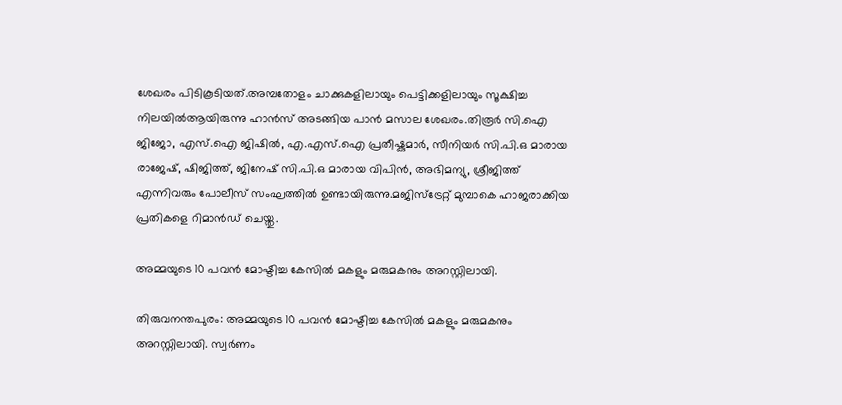ശേഖരം പിടികൂടിയത്.അമ്പതോളം ചാക്കുകളിലായും പെട്ടിക്കളിലായും സൂക്ഷിച്ച നിലയിൽആയിരുന്നു ഹാൻസ് അടങ്ങിയ പാൻ മസാല ശേഖരം.തിരൂർ സി.ഐ ജിജോ, എസ്.ഐ ജിഷിൽ, എ.എസ്.ഐ പ്രതീഷ്കുമാർ, സീനിയർ സി.പി.ഒ മാരായ രാജേഷ്, ഷിജിത്ത്, ജിനേഷ് സി.പി.ഒ മാരായ വിപിൻ, അഭിമന്യു, ശ്രീജിത്ത് എന്നിവരും പോലീസ് സംഘത്തിൽ ഉണ്ടായിരുന്നു.മജിസ്ട്രേറ്റ് മുമ്പാകെ ഹാജരാക്കിയ പ്രതികളെ റിമാൻഡ് ചെയ്തു.

അമ്മയുടെ 10 പവൻ മോഷ്ടിച്ച കേസിൽ മകളും മരുമകനും അറസ്റ്റിലായി.

തിരുവനന്തപുരം: അമ്മയുടെ 10 പവൻ മോഷ്ടിച്ച കേസിൽ മകളും മരുമകനും അറസ്റ്റിലായി. സ്വർണം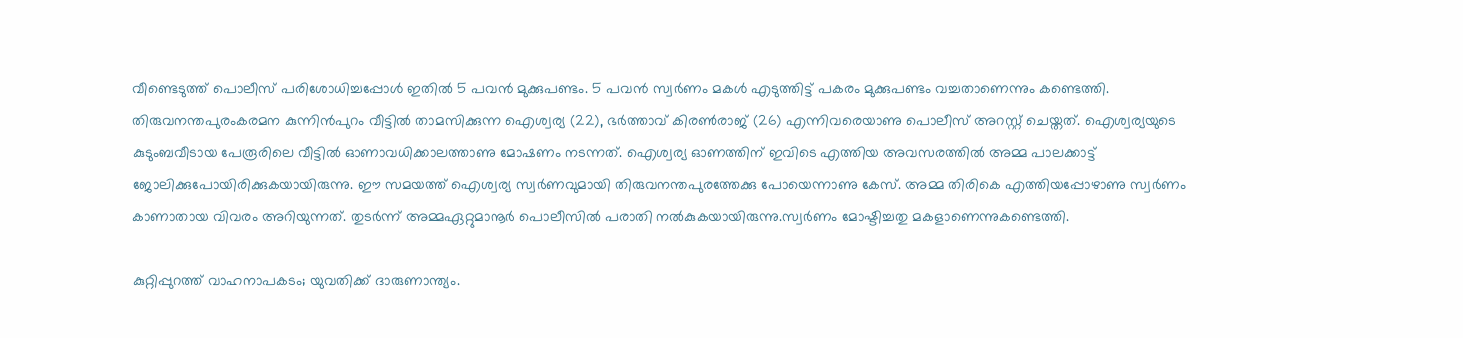വീണ്ടെടുത്ത് പൊലീസ് പരിശോധിച്ചപ്പോൾ ഇതിൽ 5 പവൻ മുക്കുപണ്ടം. 5 പവൻ സ്വർണം മകൾ എടുത്തിട്ട് പകരം മുക്കുപണ്ടം വച്ചതാണെന്നും കണ്ടെത്തി. തിരുവനന്തപുരംകരമന കുന്നിൻപുറം വീട്ടിൽ താമസിക്കുന്ന ഐശ്വര്യ (22), ഭർത്താവ് കിരൺരാജ് (26) എന്നിവരെയാണു പൊലീസ് അറസ്റ്റ് ചെയ്തത്. ഐശ്വര്യയുടെ കുടുംബവീടായ പേരൂരിലെ വീട്ടിൽ ഓണാവധിക്കാലത്താണു മോഷണം നടന്നത്. ഐശ്വര്യ ഓണത്തിന് ഇവിടെ എത്തിയ അവസരത്തിൽ അമ്മ പാലക്കാട്ട് ജോലിക്കുപോയിരിക്കുകയായിരുന്നു. ഈ സമയത്ത് ഐശ്വര്യ സ്വർണവുമായി തിരുവനന്തപുരത്തേക്കു പോയെന്നാണു കേസ്. അമ്മ തിരികെ എത്തിയപ്പോഴാണു സ്വർണം കാണാതായ വിവരം അറിയുന്നത്. തുടർന്ന് അമ്മഏറ്റുമാനൂർ പൊലീസിൽ പരാതി നൽകുകയായിരുന്നു.സ്വർണം മോഷ്ടിച്ചതു മകളാണെന്നുകണ്ടെത്തി.

കുറ്റിപ്പുറത്ത് വാഹനാപകടം; യുവതിക്ക് ദാരുണാന്ത്യം.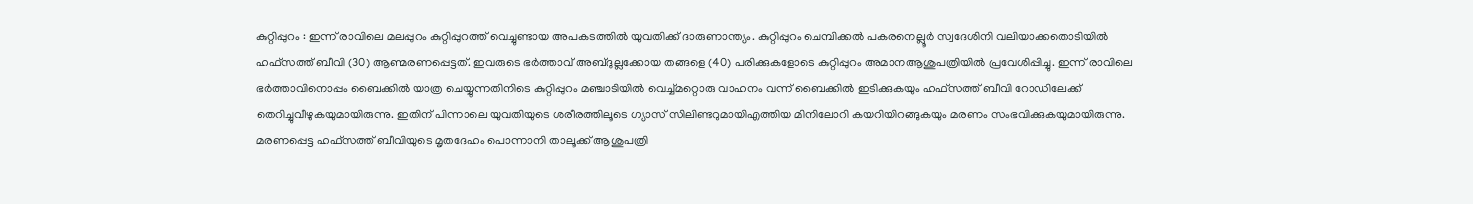കുറ്റിപ്പുറം : ഇന്ന് രാവിലെ മലപ്പുറം കുറ്റിപ്പുറത്ത് വെച്ചുണ്ടായ അപകടത്തിൽ യുവതിക്ക് ദാരുണാന്ത്യം. കുറ്റിപ്പുറം ചെമ്പിക്കൽ പകരനെല്ലൂർ സ്വദേശിനി വലിയാക്കതൊടിയിൽ ഹഫ്സത്ത് ബീവി (30) ആണ്മരണപ്പെട്ടത്. ഇവരുടെ ഭർത്താവ് അബ്ദുല്ലക്കോയ തങ്ങളെ (40) പരിക്കുകളോടെ കുറ്റിപ്പുറം അമാനആശുപത്രിയിൽ പ്രവേശിപ്പിച്ചു. ഇന്ന് രാവിലെ ഭർത്താവിനൊപ്പം ബൈക്കിൽ യാത്ര ചെയ്യുന്നതിനിടെ കുറ്റിപ്പുറം മഞ്ചാടിയിൽ വെച്ച്മറ്റൊരു വാഹനം വന്ന് ബൈക്കിൽ ഇടിക്കുകയും ഹഫ്സത്ത് ബീവി റോഡിലേക്ക് തെറിച്ചുവീഴുകയുമായിരുന്നു. ഇതിന് പിന്നാലെ യുവതിയുടെ ശരീരത്തിലൂടെ ഗ്യാസ് സിലിണ്ടറുമായിഎത്തിയ മിനിലോറി കയറിയിറങ്ങുകയും മരണം സംഭവിക്കുകയുമായിരുന്നു. മരണപ്പെട്ട ഹഫ്സത്ത് ബീവിയുടെ മൃതദേഹം പൊന്നാനി താലൂക്ക് ആശുപത്രി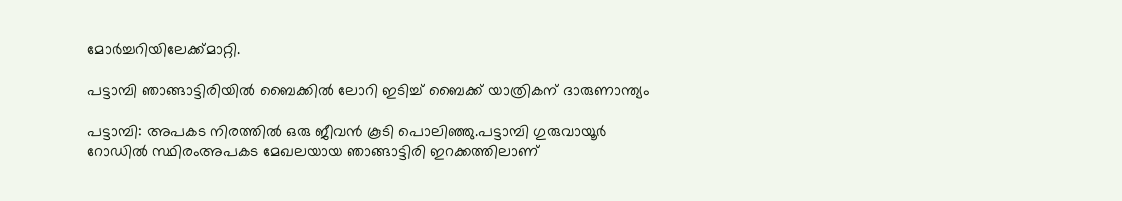മോർച്ചറിയിലേക്ക്മാറ്റി.

പട്ടാമ്പി ഞാങ്ങാട്ടിരിയിൽ ബൈക്കിൽ ലോറി ഇടിച്ച് ബൈക്ക് യാത്രികന് ദാരുണാന്ത്യം

പട്ടാമ്പി: അപകട നിരത്തിൽ ഒരു ജീവൻ കൂടി പൊലിഞ്ഞു.പട്ടാമ്പി ഗുരുവായൂർ റോഡിൽ സ്ഥിരംഅപകട മേഖലയായ ഞാങ്ങാട്ടിരി ഇറക്കത്തിലാണ്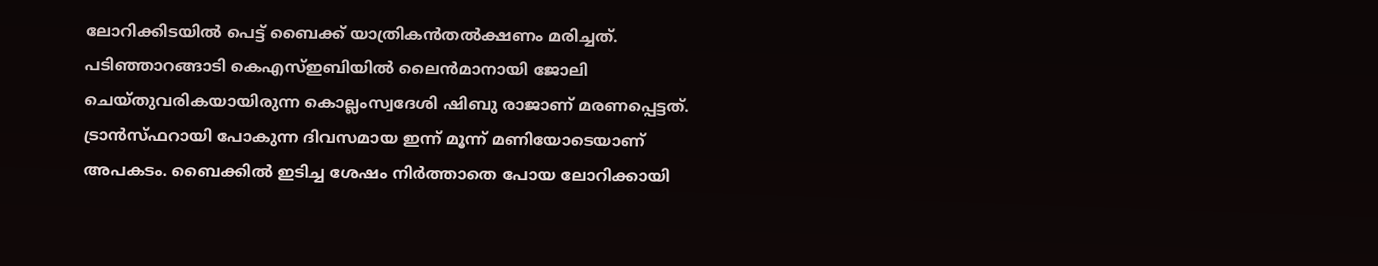ലോറിക്കിടയിൽ പെട്ട് ബൈക്ക് യാത്രികൻതൽക്ഷണം മരിച്ചത്. പടിഞ്ഞാറങ്ങാടി കെഎസ്ഇബിയിൽ ലൈൻമാനായി ജോലി ചെയ്തുവരികയായിരുന്ന കൊല്ലംസ്വദേശി ഷിബു രാജാണ് മരണപ്പെട്ടത്. ട്രാൻസ്ഫറായി പോകുന്ന ദിവസമായ ഇന്ന് മൂന്ന് മണിയോടെയാണ്  അപകടം. ബൈക്കിൽ ഇടിച്ച ശേഷം നിർത്താതെ പോയ ലോറിക്കായി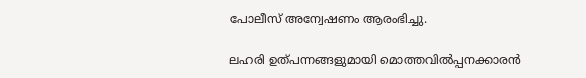പോലീസ് അന്വേഷണം ആരംഭിച്ചു.

ലഹരി ഉത്പന്നങ്ങളുമായി മൊത്തവില്‍പ്പനക്കാരന്‍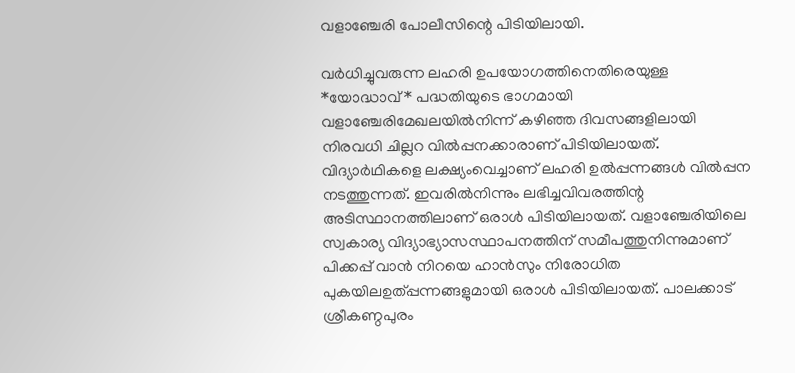വളാഞ്ചേരി പോലീസിന്റെ പിടിയിലായി.

വര്‍ധിച്ചുവരുന്ന ലഹരി ഉപയോഗത്തിനെതിരെയുള്ള *യോദ്ധാവ്* പദ്ധതിയുടെ ഭാഗമായി വളാഞ്ചേരിമേഖലയില്‍നിന്ന് കഴിഞ്ഞ ദിവസങ്ങളിലായി നിരവധി ചില്ലറ വില്‍പ്പനക്കാരാണ് പിടിയിലായത്. വിദ്യാര്‍ഥികളെ ലക്ഷ്യംവെച്ചാണ് ലഹരി ഉല്‍പ്പന്നങ്ങള്‍ വില്‍പ്പന നടത്തുന്നത്. ഇവരില്‍നിന്നും ലഭിച്ചവിവരത്തിന്റ അടിസ്ഥാനത്തിലാണ് ഒരാള്‍ പിടിയിലായത്. വളാഞ്ചേരിയിലെ സ്വകാര്യ വിദ്യാഭ്യാസസ്ഥാപനത്തിന് സമീപത്തുനിന്നുമാണ് പിക്കപ്പ് വാന്‍ നിറയെ ഹാന്‍സും നിരോധിത പുകയിലഉത്പ്പന്നങ്ങളുമായി ഒരാള്‍ പിടിയിലായത്. പാലക്കാട് ശ്രീകണ്ഠപുരം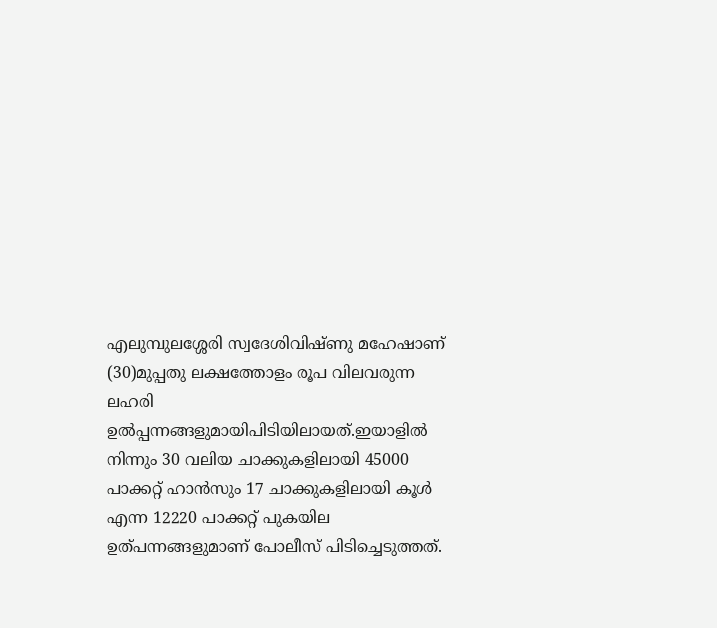എലുമ്പുലശ്ശേരി സ്വദേശിവിഷ്ണു മഹേഷാണ് (30)മുപ്പതു ലക്ഷത്തോളം രൂപ വിലവരുന്ന ലഹരി ഉല്‍പ്പന്നങ്ങളുമായിപിടിയിലായത്.ഇയാളില്‍ നിന്നും 30 വലിയ ചാക്കുകളിലായി 45000 പാക്കറ്റ് ഹാന്‍സും 17 ചാക്കുകളിലായി കൂൾ എന്ന 12220 പാക്കറ്റ് പുകയില ഉത്പന്നങ്ങളുമാണ് പോലീസ് പിടിച്ചെടുത്തത്.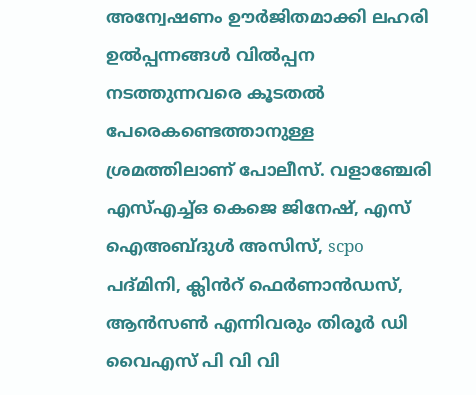അന്വേഷണം ഊര്‍ജിതമാക്കി ലഹരി ഉല്‍പ്പന്നങ്ങള്‍ വില്‍പ്പന നടത്തുന്നവരെ കൂടതല്‍ പേരെകണ്ടെത്താനുള്ള ശ്രമത്തിലാണ് പോലീസ്. വളാഞ്ചേരി എസ്എച്ച്ഒ കെജെ ജിനേഷ്, എസ് ഐഅബ്‌ദുൾ അസിസ്, scpo പദ്മിനി, ക്ലിൻറ് ഫെർണാൻഡസ്, ആൻസൺ എന്നിവരും തിരൂർ ഡി വൈഎസ് പി വി വി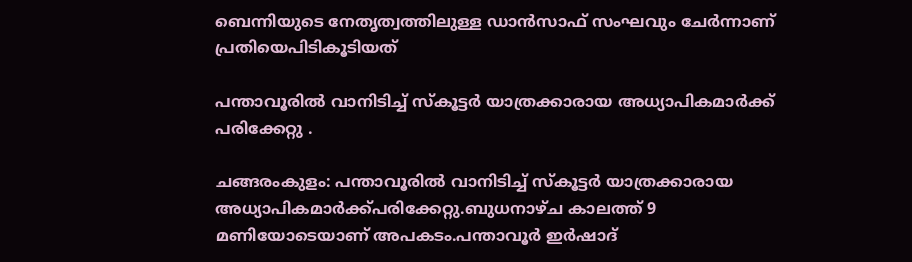ബെന്നിയുടെ നേതൃത്വത്തിലുള്ള ഡാൻസാഫ് സംഘവും ചേർന്നാണ് പ്രതിയെപിടികൂടിയത്

പന്താവൂരിൽ വാനിടിച്ച് സ്കൂട്ടർ യാത്രക്കാരായ അധ്യാപികമാർക്ക് പരിക്കേറ്റു .

ചങ്ങരംകുളം: പന്താവൂരിൽ വാനിടിച്ച് സ്കൂട്ടർ യാത്രക്കാരായ അധ്യാപികമാർക്ക്പരിക്കേറ്റു.ബുധനാഴ്ച കാലത്ത് 9 മണിയോടെയാണ് അപകടം.പന്താവൂർ ഇർഷാദ്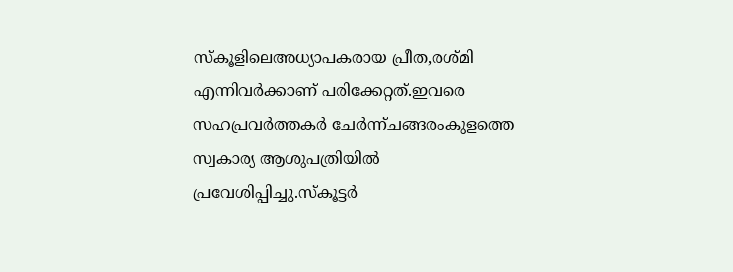സ്കൂളിലെഅധ്യാപകരായ പ്രീത,രശ്മി എന്നിവർക്കാണ് പരിക്കേറ്റത്.ഇവരെ സഹപ്രവർത്തകർ ചേർന്ന്ചങ്ങരംകുളത്തെ സ്വകാര്യ ആശുപത്രിയിൽ പ്രവേശിപ്പിച്ചു.സ്കൂട്ടർ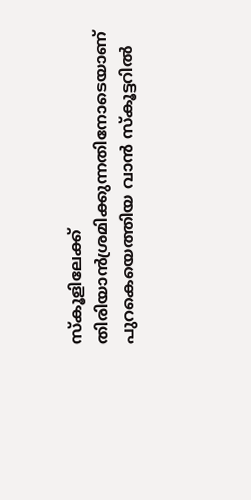സ്കൂളിലേക്ക് തിരിയാൻശ്രമിക്കുന്നതിനോടെയാണ് പുറകെയെത്തിയ വാൻ സ്കൂട്ടറിൽ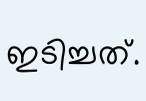ഇടിച്ചത്.